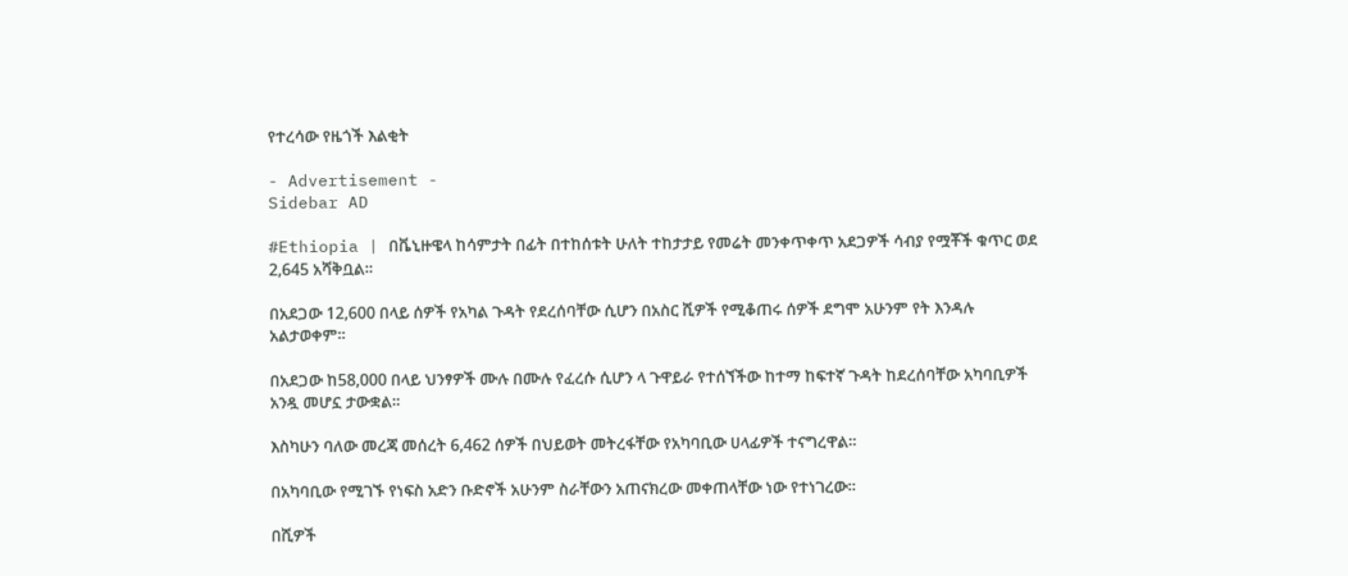የተረሳው የዜጎች እልቂት

- Advertisement -
Sidebar AD

#Ethiopia | በቬኒዙዌላ ከሳምታት በፊት በተከሰቱት ሁለት ተከታታይ የመሬት መንቀጥቀጥ አደጋዎች ሳብያ የሟቾች ቁጥር ወደ 2,645 አሻቅቧል።

በአደጋው 12,600 በላይ ሰዎች የአካል ጉዳት የደረሰባቸው ሲሆን በአስር ሺዎች የሚቆጠሩ ሰዎች ደግሞ አሁንም የት እንዳሉ አልታወቀም።

በአደጋው ከ58,000 በላይ ህንፃዎች ሙሉ በሙሉ የፈረሱ ሲሆን ላ ጉዋይራ የተሰኘችው ከተማ ከፍተኛ ጉዳት ከደረሰባቸው አካባቢዎች አንዷ መሆኗ ታውቋል።

እስካሁን ባለው መረጃ መሰረት 6,462 ሰዎች በህይወት መትረፋቸው የአካባቢው ሀላፊዎች ተናግረዋል።

በአካባቢው የሚገኙ የነፍስ አድን ቡድኖች አሁንም ስራቸውን አጠናክረው መቀጠላቸው ነው የተነገረው።

በሺዎች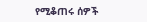የሚቆጠሩ ሰዎች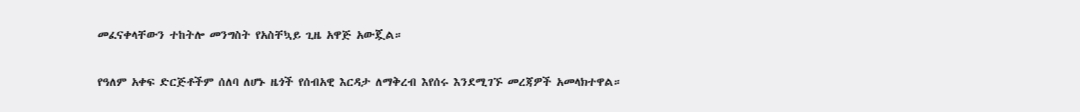መፈናቀላቸውን ተከትሎ መንግስት የአስቸኳይ ጊዜ አዋጅ አውጇል።

የዓለም አቀፍ ድርጅቶችም ሰለባ ለሆኑ ዜጎች የሰብአዊ እርዳታ ለማቅረብ እየሰሩ እንደሚገኙ መረጃዎች አመላክተዋል።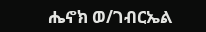ሔኖክ ወ/ገብርኤል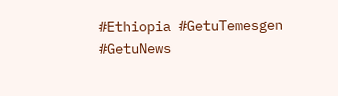#Ethiopia #GetuTemesgen #GetuNews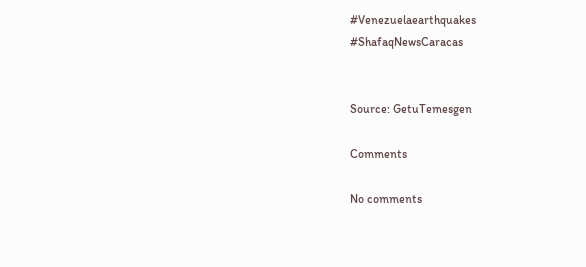#Venezuelaearthquakes
#ShafaqNewsCaracas


Source: GetuTemesgen

Comments

No comments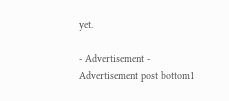yet.

- Advertisement -
Advertisement post bottom1